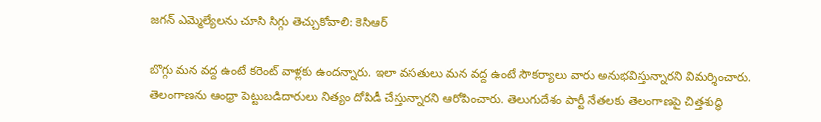జగన్ ఎమ్మెల్యేలను చూసి సిగ్గు తెచ్చుకోవాలి: కెసిఆర్

బొగ్గు మన వద్ద ఉంటే కరెంట్ వాళ్లకు ఉందన్నారు. ఇలా వసతులు మన వద్ద ఉంటే సౌకర్యాలు వారు అనుభవిస్తున్నారని విమర్శించారు. తెలంగాణను ఆంధ్రా పెట్టుబడిదారులు నిత్యం దోపిడీ చేస్తున్నారని ఆరోపించారు. తెలుగుదేశం పార్టీ నేతలకు తెలంగాణపై చిత్తశుద్ధి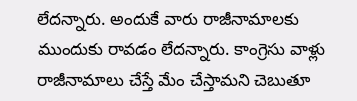లేదన్నారు. అందుకే వారు రాజీనామాలకు ముందుకు రావడం లేదన్నారు. కాంగ్రెసు వాళ్లు రాజీనామాలు చేస్తే మేం చేస్తామని చెబుతూ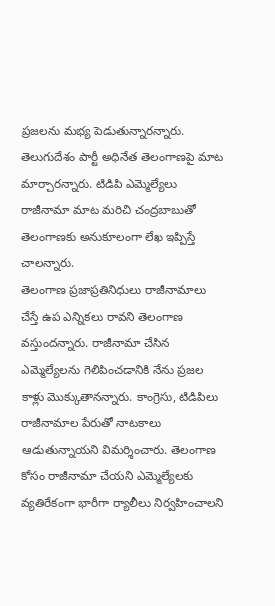ప్రజలను మభ్య పెడుతున్నారన్నారు. తెలుగుదేశం పార్టీ అధినేత తెలంగాణపై మాట మార్చారన్నారు. టిడిపి ఎమ్మెల్యేలు రాజీనామా మాట మరిచి చంద్రబాబుతో తెలంగాణకు అనుకూలంగా లేఖ ఇప్పిస్తే చాలన్నారు.
తెలంగాణ ప్రజాప్రతినిధులు రాజీనామాలు చేస్తే ఉప ఎన్నికలు రావని తెలంగాణ వస్తుందన్నారు. రాజీనామా చేసిన ఎమ్మెల్యేలను గెలిపించడానికి నేను ప్రజల కాళ్లు మొక్కుతానన్నారు. కాంగ్రెసు, టిడిపిలు రాజీనామాల పేరుతో నాటకాలు ఆడుతున్నాయని విమర్శించారు. తెలంగాణ కోసం రాజీనామా చేయని ఎమ్మెల్యేలకు వ్యతిరేకంగా భారీగా ర్యాలీలు నిర్వహించాలని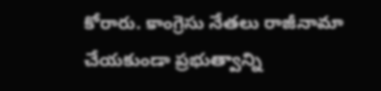కోరారు. కాంగ్రెసు నేతలు రాజీనామా చేయకుండా ప్రభుత్వాన్ని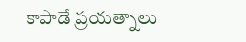కాపాడే ప్రయత్నాలు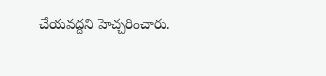చేయవద్దని హెచ్చరించారు.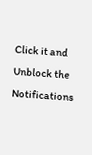Click it and Unblock the Notifications